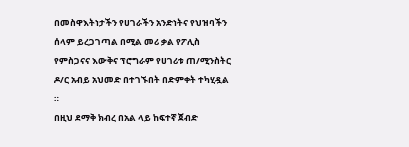በመስዋእትነታችን የሀገራችን አንድነትና የህዝባችን ሰላም ይረጋገጣል በሚል መሪ ቃል የፖሊስ የምስጋናና እውቅና ፕሮግራም የሀገሪቱ ጠ/ሚንስትር ዶ/ር አብይ አህመድ በተገኙበት በድምቀት ተካሂዷል ።
በዚህ ደማቅ ክብረ በአል ላይ ከፍተኛ ጀብድ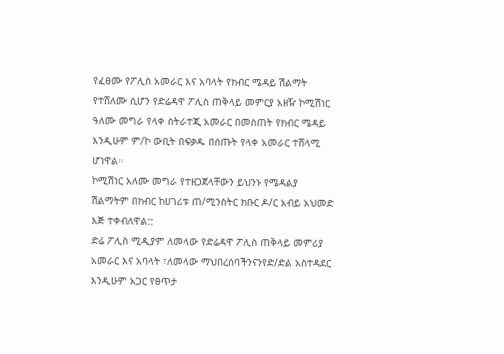የፈፀሙ የፖሊስ አመራር እና አባላት የክብር ሜዳይ ሽልማት የተሸለሙ ሲሆን የድሬዳዋ ፖሊስ ጠቅላይ መምርያ አዘዥ ኮሚሽነር ዓለሙ መግራ የላቀ ስትራተጂ አመራር በመስጠት የክብር ሜዳይ እንዲሁም ም/ኮ ውቢት በፍቃዱ በሰጡት የላቀ አመራር ተሸላሚ ሆነዋል።
ኮሚሽነር አለሙ መግራ የተዘጋጀላቸውን ይህንኑ የሜዳልያ ሽልማትም በክብር ከሀገሪቱ ጠ/ሚንስትር ክቡር ዶ/ር አብይ አህመድ እጅ ተቀብለዋል::
ድሬ ፖሊስ ሚዲያም ለመላው የድሬዳዋ ፖሊስ ጠቅላይ መምሪያ አመራር እና አባላት ፣ለመላው ማህበረሰባችንናንየድ/ድል አስተዳደር እንዲሁም አጋር የፀጥታ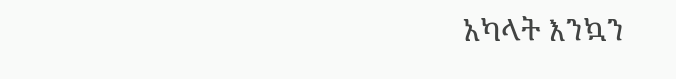አካላት እንኳን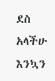ደስ አላችሁ እንኳን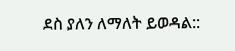ደስ ያለን ለማለት ይወዳል::